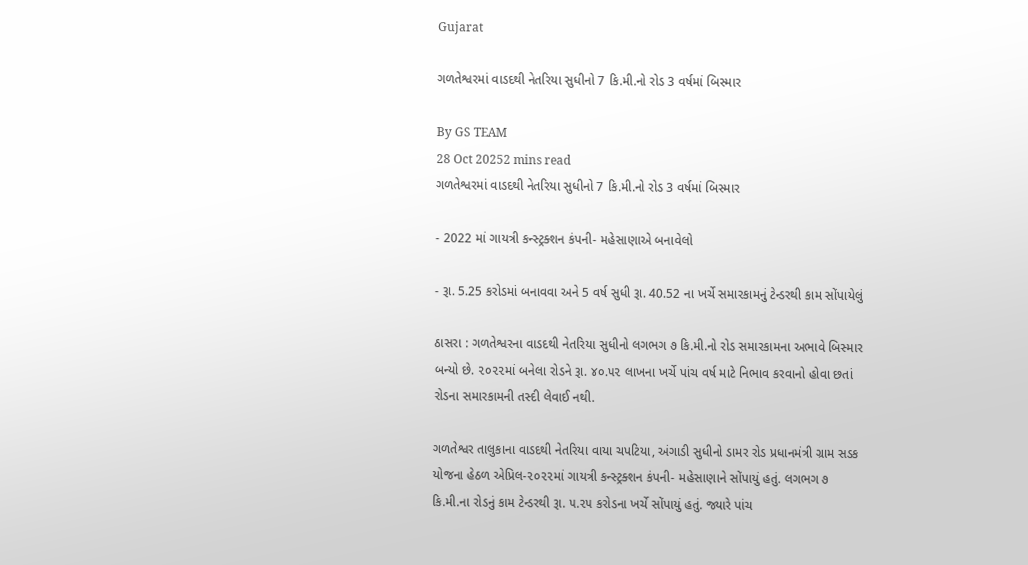Gujarat

ગળતેશ્વરમાં વાડદથી નેતરિયા સુધીનો 7 કિ.મી.નો રોડ 3 વર્ષમાં બિસ્માર

By GS TEAM
28 Oct 20252 mins read
ગળતેશ્વરમાં વાડદથી નેતરિયા સુધીનો 7 કિ.મી.નો રોડ 3 વર્ષમાં બિસ્માર

- 2022 માં ગાયત્રી કન્સ્ટ્રક્શન કંપની- મહેસાણાએ બનાવેલો

- રૂા. 5.25 કરોડમાં બનાવવા અને 5 વર્ષ સુધી રૂા. 40.52 ના ખર્ચે સમારકામનું ટેન્ડરથી કામ સોંપાયેલું

ઠાસરા : ગળતેશ્વરના વાડદથી નેતરિયા સુધીનો લગભગ ૭ કિ.મી.નો રોડ સમારકામના અભાવે બિસ્માર બન્યો છે. ૨૦૨૨માં બનેલા રોડને રૂા. ૪૦.૫૨ લાખના ખર્ચે પાંચ વર્ષ માટે નિભાવ કરવાનો હોવા છતાં રોડના સમારકામની તસ્દી લેવાઈ નથી.

ગળતેશ્વર તાલુકાના વાડદથી નેતરિયા વાયા ચપટિયા, અંગાડી સુધીનો ડામર રોડ પ્રધાનમંત્રી ગ્રામ સડક યોજના હેઠળ એપ્રિલ-૨૦૨૨માં ગાયત્રી કન્સ્ટ્રક્શન કંપની- મહેસાણાને સોંપાયું હતું. લગભગ ૭ કિ.મી.ના રોડનું કામ ટેન્ડરથી રૂા. ૫.૨૫ કરોડના ખર્ચે સોંપાયું હતું. જ્યારે પાંચ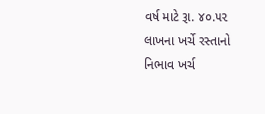વર્ષ માટે રૂા. ૪૦.૫૨ લાખના ખર્ચે રસ્તાનો નિભાવ ખર્ચ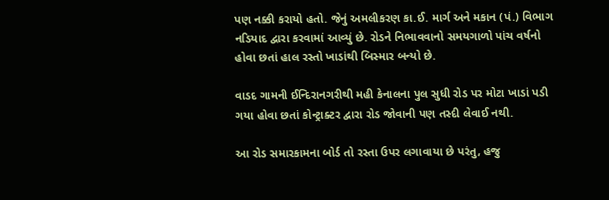પણ નક્કી કરાયો હતો. જેનું અમલીકરણ કા.ઈ. માર્ગ અને મકાન (પં.) વિભાગ નડિયાદ દ્વારા કરવામાં આવ્યું છે. રોડને નિભાવવાનો સમયગાળો પાંચ વર્ષનો હોવા છતાં હાલ રસ્તો ખાડાંથી બિસ્માર બન્યો છે.

વાડદ ગામની ઈન્દિરાનગરીથી મહી કેનાલના પુલ સુધી રોડ પર મોટા ખાડાં પડી ગયા હોવા છતાં કોન્ટ્રાક્ટર દ્વારા રોડ જોવાની પણ તસ્દી લેવાઈ નથી.

આ રોડ સમારકામના બોર્ડ તો રસ્તા ઉપર લગાવાયા છે પરંતુ, હજુ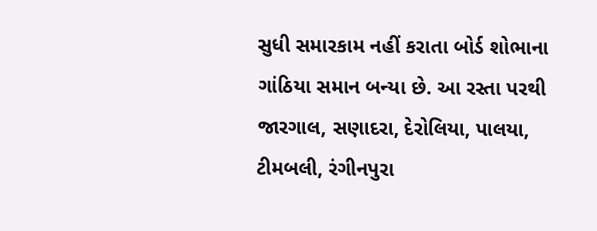સુધી સમારકામ નહીં કરાતા બોર્ડ શોભાના ગાંઠિયા સમાન બન્યા છે. આ રસ્તા પરથી જારગાલ, સણાદરા, દેરોલિયા, પાલયા, ટીમબલી, રંગીનપુરા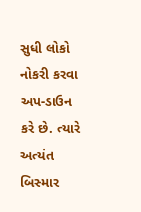સુધી લોકો નોકરી કરવા અપ-ડાઉન કરે છે. ત્યારે અત્યંત બિસ્માર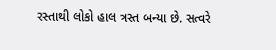રસ્તાથી લોકો હાલ ત્રસ્ત બન્યા છે. સત્વરે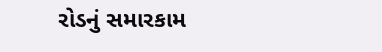રોડનું સમારકામ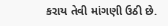કરાય તેવી માંગણી ઉઠી છે.